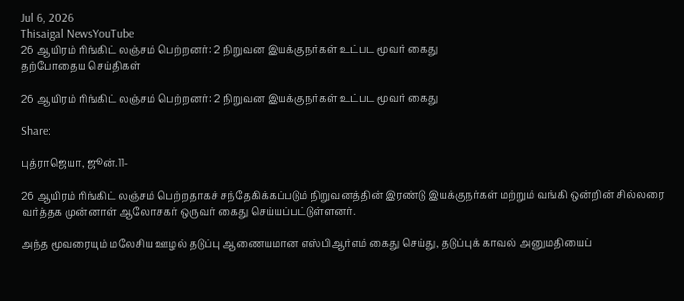Jul 6, 2026
Thisaigal NewsYouTube
26 ஆயிரம் ரிங்கிட் லஞ்சம் பெற்றனர்: 2 நிறுவன இயக்குநர்கள் உட்பட மூவர் கைது
தற்போதைய செய்திகள்

26 ஆயிரம் ரிங்கிட் லஞ்சம் பெற்றனர்: 2 நிறுவன இயக்குநர்கள் உட்பட மூவர் கைது

Share:

புத்ராஜெயா, ஜூன்.11-

26 ஆயிரம் ரிங்கிட் லஞ்சம் பெற்றதாகச் சந்தேகிக்கப்படும் நிறுவனத்தின் இரண்டு இயக்குநர்கள் மற்றும் வங்கி ஒன்றின் சில்லரை வர்த்தக முன்னாள் ஆலோசகர் ஒருவர் கைது செய்யப்பட்டுள்ளனர்.

அந்த மூவரையும் மலேசிய ஊழல் தடுப்பு ஆணையமான எஸ்பிஆர்எம் கைது செய்து, தடுப்புக் காவல் அனுமதியைப்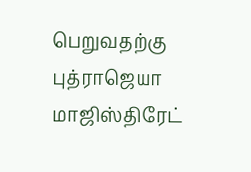பெறுவதற்கு புத்ராஜெயா மாஜிஸ்திரேட்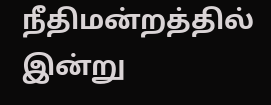நீதிமன்றத்தில் இன்று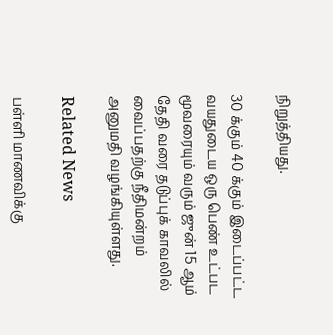நிறுத்தியது.

30 க்கும் 40 க்கும் இடைப்பட்ட வயதுடைய ஒரு பெண் உட்பட மூவரையும் வரும் ஜுன் 15 ஆம் தேதி வரை தடுப்புக் காவலில் வைப்பதற்கு நீதிமன்றம் அனுமதி வழங்கியுள்ளது.

Related News

பள்ளி மாணவிக்கு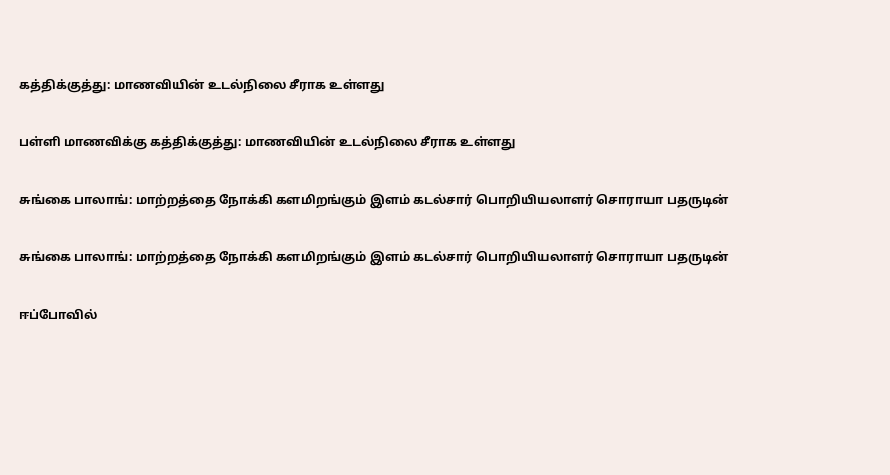கத்திக்குத்து: மாணவியின் உடல்நிலை சீராக உள்ளது

பள்ளி மாணவிக்கு கத்திக்குத்து: மாணவியின் உடல்நிலை சீராக உள்ளது

சுங்கை பாலாங்: மாற்றத்தை நோக்கி களமிறங்கும் இளம் கடல்சார் பொறியியலாளர் சொராயா பதருடின்

சுங்கை பாலாங்: மாற்றத்தை நோக்கி களமிறங்கும் இளம் கடல்சார் பொறியியலாளர் சொராயா பதருடின்

ஈப்போவில்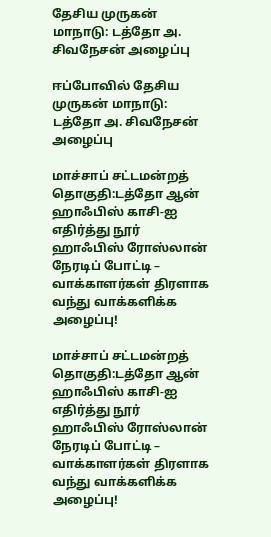தேசிய முருகன் மாநாடு: டத்தோ அ. சிவநேசன் அழைப்பு

ஈப்போவில் தேசிய முருகன் மாநாடு: டத்தோ அ. சிவநேசன் அழைப்பு

மாச்சாப் சட்டமன்றத் தொகுதி:டத்தோ ஆன் ஹாஃபிஸ் காசி-ஐ எதிர்த்து நூர் ஹாஃபிஸ் ரோஸ்லான் நேரடிப் போட்டி – வாக்காளர்கள் திரளாக வந்து வாக்களிக்க அழைப்பு!

மாச்சாப் சட்டமன்றத் தொகுதி:டத்தோ ஆன் ஹாஃபிஸ் காசி-ஐ எதிர்த்து நூர் ஹாஃபிஸ் ரோஸ்லான் நேரடிப் போட்டி – வாக்காளர்கள் திரளாக வந்து வாக்களிக்க அழைப்பு!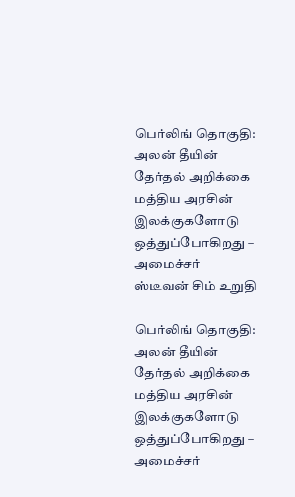பெர்லிங் தொகுதி: அலன் தீயின் தேர்தல் அறிக்கை மத்திய அரசின் இலக்குகளோடு ஒத்துப்போகிறது – அமைச்சர் ஸ்டீவன் சிம் உறுதி

பெர்லிங் தொகுதி: அலன் தீயின் தேர்தல் அறிக்கை மத்திய அரசின் இலக்குகளோடு ஒத்துப்போகிறது – அமைச்சர்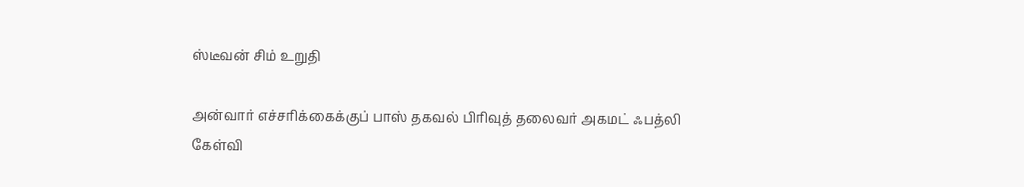ஸ்டீவன் சிம் உறுதி

அன்வார் எச்சரிக்கைக்குப் பாஸ் தகவல் பிரிவுத் தலைவர் அகமட் ஃபத்லி கேள்வி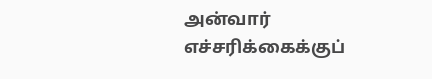அன்வார் எச்சரிக்கைக்குப்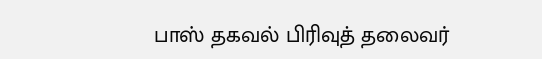பாஸ் தகவல் பிரிவுத் தலைவர்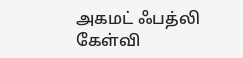அகமட் ஃபத்லி கேள்வி